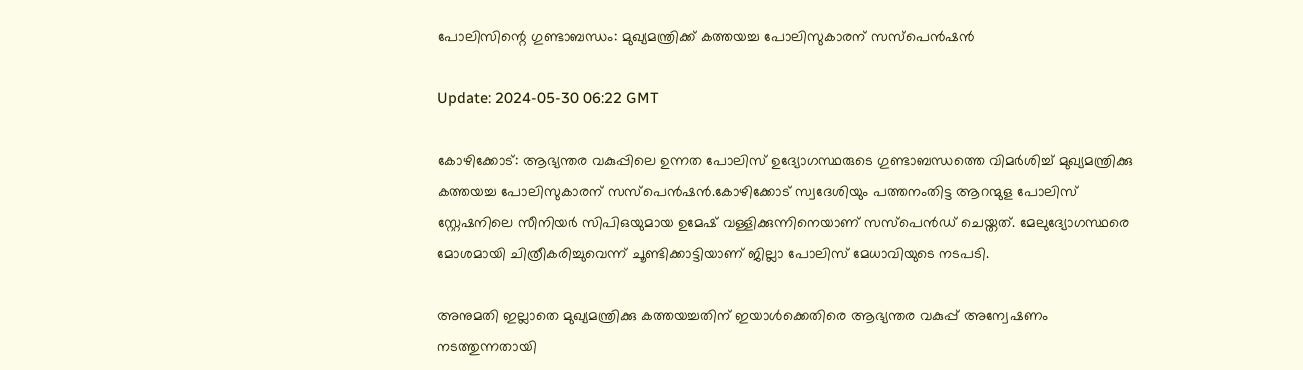പോലിസിന്റെ ഗുണ്ടാബന്ധം: മുഖ്യമന്ത്രിക്ക് കത്തയച്ച പോലിസുകാരന് സസ്‌പെന്‍ഷന്‍

Update: 2024-05-30 06:22 GMT

കോഴിക്കോട്: ആഭ്യന്തര വകുപ്പിലെ ഉന്നത പോലിസ് ഉദ്യോഗസ്ഥരുടെ ഗുണ്ടാബന്ധത്തെ വിമര്‍ശിച്ച് മുഖ്യമന്ത്രിക്കു കത്തയച്ച പോലിസുകാരന് സസ്‌പെന്‍ഷന്‍.കോഴിക്കോട് സ്വദേശിയും പത്തനംതിട്ട ആറന്മുള പോലിസ് സ്റ്റേഷനിലെ സീനിയര്‍ സിപിഒയുമായ ഉമേഷ് വള്ളിക്കുന്നിനെയാണ് സസ്‌പെന്‍ഡ് ചെയ്തത്. മേലുദ്യോഗസ്ഥരെ മോശമായി ചിത്രീകരിച്ചുവെന്ന് ചൂണ്ടിക്കാട്ടിയാണ് ജില്ലാ പോലിസ് മേധാവിയുടെ നടപടി.

അനുമതി ഇല്ലാതെ മുഖ്യമന്ത്രിക്കു കത്തയച്ചതിന് ഇയാള്‍ക്കെതിരെ ആഭ്യന്തര വകുപ്പ് അന്വേഷണം നടത്തുന്നതായി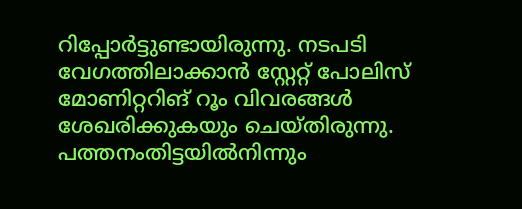റിപ്പോര്‍ട്ടുണ്ടായിരുന്നു. നടപടി വേഗത്തിലാക്കാന്‍ സ്റ്റേറ്റ് പോലിസ് മോണിറ്ററിങ് റൂം വിവരങ്ങള്‍ ശേഖരിക്കുകയും ചെയ്തിരുന്നു. പത്തനംതിട്ടയില്‍നിന്നും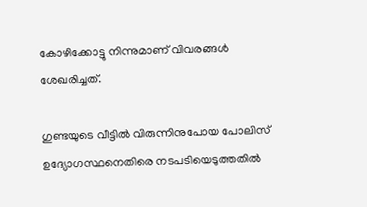കോഴിക്കോട്ടു നിന്നുമാണ് വിവരങ്ങള്‍ ശേഖരിച്ചത്.

ഗുണ്ടയുടെ വീട്ടില്‍ വിരുന്നിനുപോയ പോലിസ് ഉദ്യോഗസ്ഥനെതിരെ നടപടിയെടുത്തതില്‍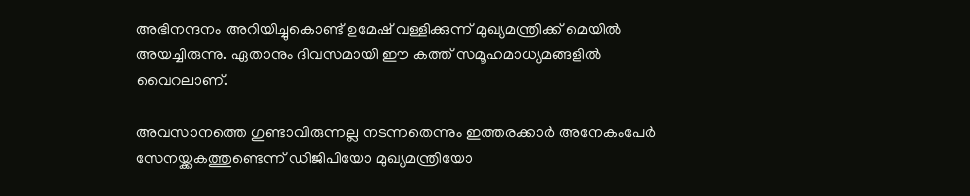അഭിനന്ദനം അറിയിച്ചുകൊണ്ട് ഉമേഷ് വള്ളിക്കുന്ന് മുഖ്യമന്ത്രിക്ക് മെയില്‍ അയച്ചിരുന്നു. ഏതാനും ദിവസമായി ഈ കത്ത് സമൂഹമാധ്യമങ്ങളില്‍ വൈറലാണ്.

അവസാനത്തെ ഗുണ്ടാവിരുന്നല്ല നടന്നതെന്നും ഇത്തരക്കാര്‍ അനേകംപേര്‍ സേനയ്ക്കകത്തുണ്ടെന്ന് ഡിജിപിയോ മുഖ്യമന്ത്രിയോ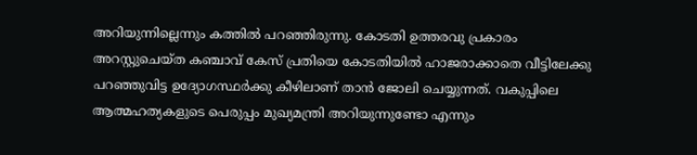അറിയുന്നില്ലെന്നും കത്തില്‍ പറഞ്ഞിരുന്നു. കോടതി ഉത്തരവു പ്രകാരം അറസ്റ്റുചെയ്ത കഞ്ചാവ് കേസ് പ്രതിയെ കോടതിയില്‍ ഹാജരാക്കാതെ വീട്ടിലേക്കു പറഞ്ഞുവിട്ട ഉദ്യോഗസ്ഥര്‍ക്കു കീഴിലാണ് താന്‍ ജോലി ചെയ്യുന്നത്. വകുപ്പിലെ ആത്മഹത്യകളുടെ പെരുപ്പം മുഖ്യമന്ത്രി അറിയുന്നുണ്ടോ എന്നും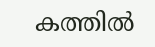കത്തില്‍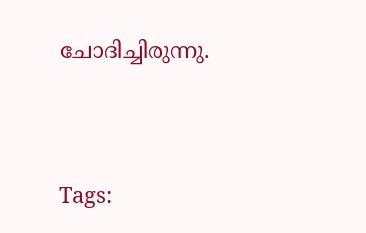ചോദിച്ചിരുന്നു.




Tags: